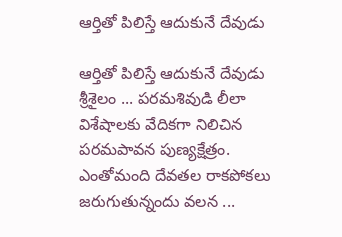ఆర్తితో పిలిస్తే ఆదుకునే దేవుడు

ఆర్తితో పిలిస్తే ఆదుకునే దేవుడు
శ్రీశైలం ... పరమశివుడి లీలా విశేషాలకు వేదికగా నిలిచిన పరమపావన పుణ్యక్షేత్రం. ఎంతోమంది దేవతల రాకపోకలు జరుగుతున్నందు వలన ...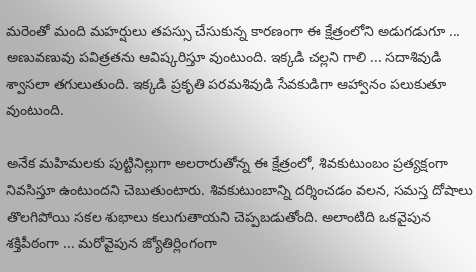మరెంతో మంది మహర్షులు తపస్సు చేసుకున్న కారణంగా ఈ క్షేత్రంలోని అడుగడుగూ ... అణువణువు పవిత్రతను ఆవిష్కరిస్తూ వుంటుంది. ఇక్కడి చల్లని గాలి ... సదాశివుడి శ్వాసలా తగులుతుంది. ఇక్కడి ప్రకృతి పరమశివుడి సేవకుడిగా ఆహ్వానం పలుకుతూ వుంటుంది.

అనేక మహిమలకు పుట్టినిల్లుగా అలరారుతోన్న ఈ క్షేత్రంలో, శివకుటుంబం ప్రత్యక్షంగా నివసిస్తూ ఉంటుందని చెబుతుంటారు. శివకుటుంబాన్ని దర్శించడం వలన, సమస్త దోషాలు తొలగిపోయి సకల శుభాలు కలుగుతాయని చెప్పబడుతోంది. అలాంటిది ఒకవైపున శక్తిపీఠంగా ... మరోవైపున జ్యోతిర్లింగంగా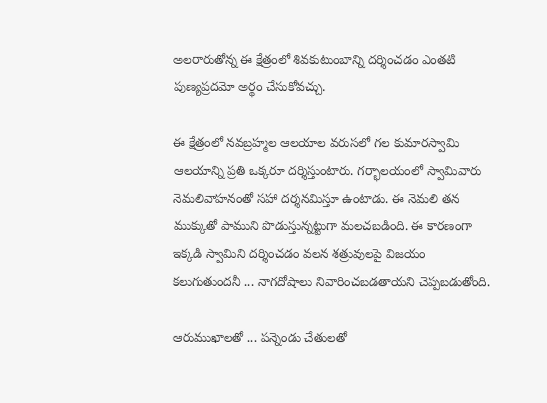అలరారుతోన్న ఈ క్షేత్రంలో శివకుటుంబాన్ని దర్శించడం ఎంతటి పుణ్యప్రదమో అర్థం చేసుకోవచ్చు.

ఈ క్షేత్రంలో నవబ్రహ్మల ఆలయాల వరుసలో గల కుమారస్వామి ఆలయాన్ని ప్రతి ఒక్కరూ దర్శిస్తుంటారు. గర్భాలయంలో స్వామివారు నెమలివాహనంతో సహా దర్శనమిస్తూ ఉంటాడు. ఈ నెమలి తన ముక్కుతో పాముని పొడుస్తున్నట్టుగా మలచబడింది. ఈ కారణంగా ఇక్కడి స్వామిని దర్శించడం వలన శత్రువులపై విజయం కలుగుతుందనీ ... నాగదోషాలు నివారించబడతాయని చెప్పబడుతోంది.

ఆరుముఖాలతో ... పన్నెండు చేతులతో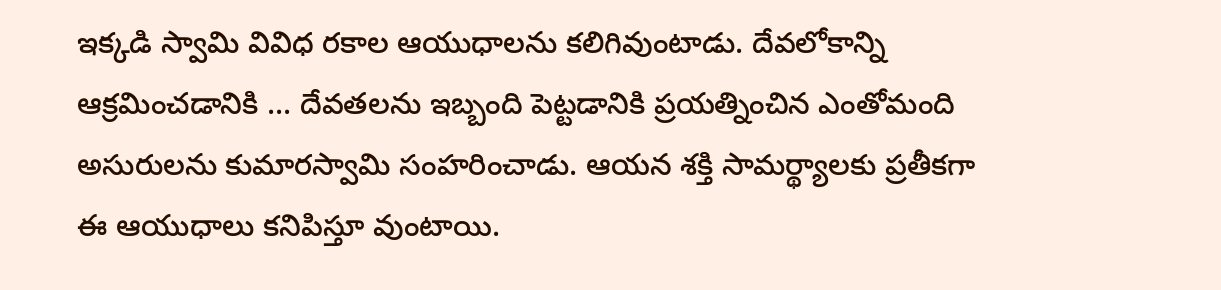ఇక్కడి స్వామి వివిధ రకాల ఆయుధాలను కలిగివుంటాడు. దేవలోకాన్ని ఆక్రమించడానికి ... దేవతలను ఇబ్బంది పెట్టడానికి ప్రయత్నించిన ఎంతోమంది అసురులను కుమారస్వామి సంహరించాడు. ఆయన శక్తి సామర్థ్యాలకు ప్రతీకగా ఈ ఆయుధాలు కనిపిస్తూ వుంటాయి.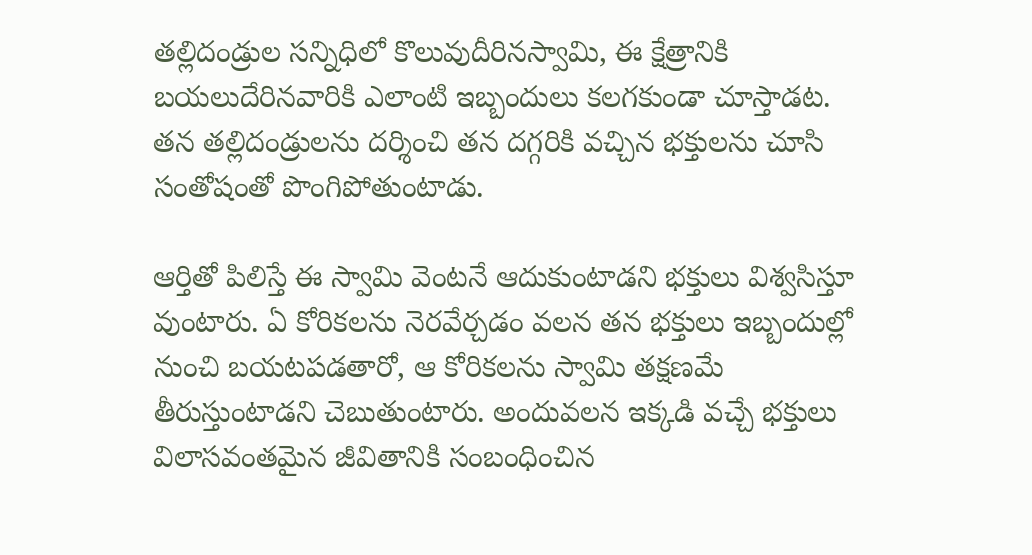తల్లిదండ్రుల సన్నిధిలో కొలువుదీరినస్వామి, ఈ క్షేత్రానికి బయలుదేరినవారికి ఎలాంటి ఇబ్బందులు కలగకుండా చూస్తాడట. తన తల్లిదండ్రులను దర్శించి తన దగ్గరికి వచ్చిన భక్తులను చూసి సంతోషంతో పొంగిపోతుంటాడు.

ఆర్తితో పిలిస్తే ఈ స్వామి వెంటనే ఆదుకుంటాడని భక్తులు విశ్వసిస్తూ వుంటారు. ఏ కోరికలను నెరవేర్చడం వలన తన భక్తులు ఇబ్బందుల్లో నుంచి బయటపడతారో, ఆ కోరికలను స్వామి తక్షణమే తీరుస్తుంటాడని చెబుతుంటారు. అందువలన ఇక్కడి వచ్చే భక్తులు విలాసవంతమైన జీవితానికి సంబంధించిన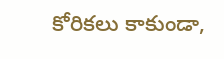కోరికలు కాకుండా,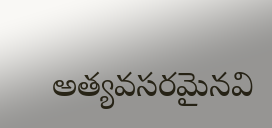అత్యవసరమైనవి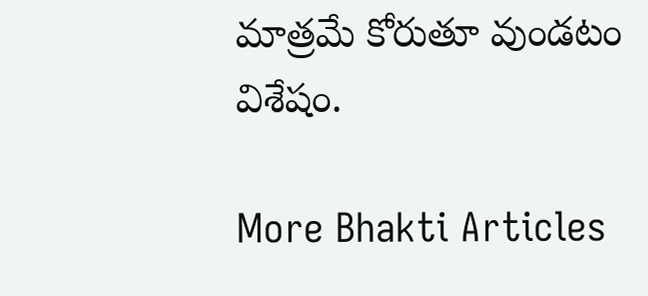మాత్రమే కోరుతూ వుండటం విశేషం.

More Bhakti Articles